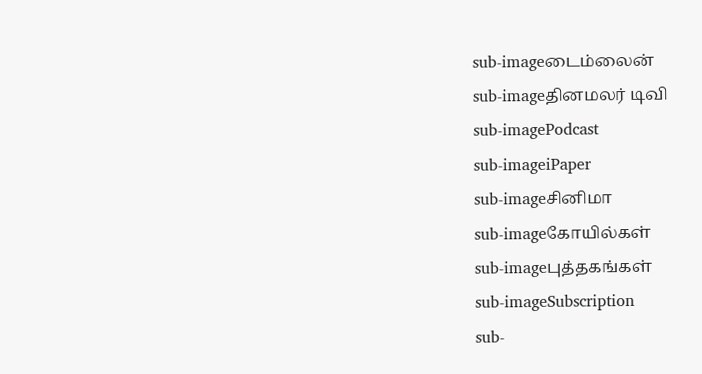sub-imageடைம்லைன்
sub-imageதினமலர் டிவி
sub-imagePodcast
sub-imageiPaper
sub-imageசினிமா
sub-imageகோயில்கள்
sub-imageபுத்தகங்கள்
sub-imageSubscription
sub-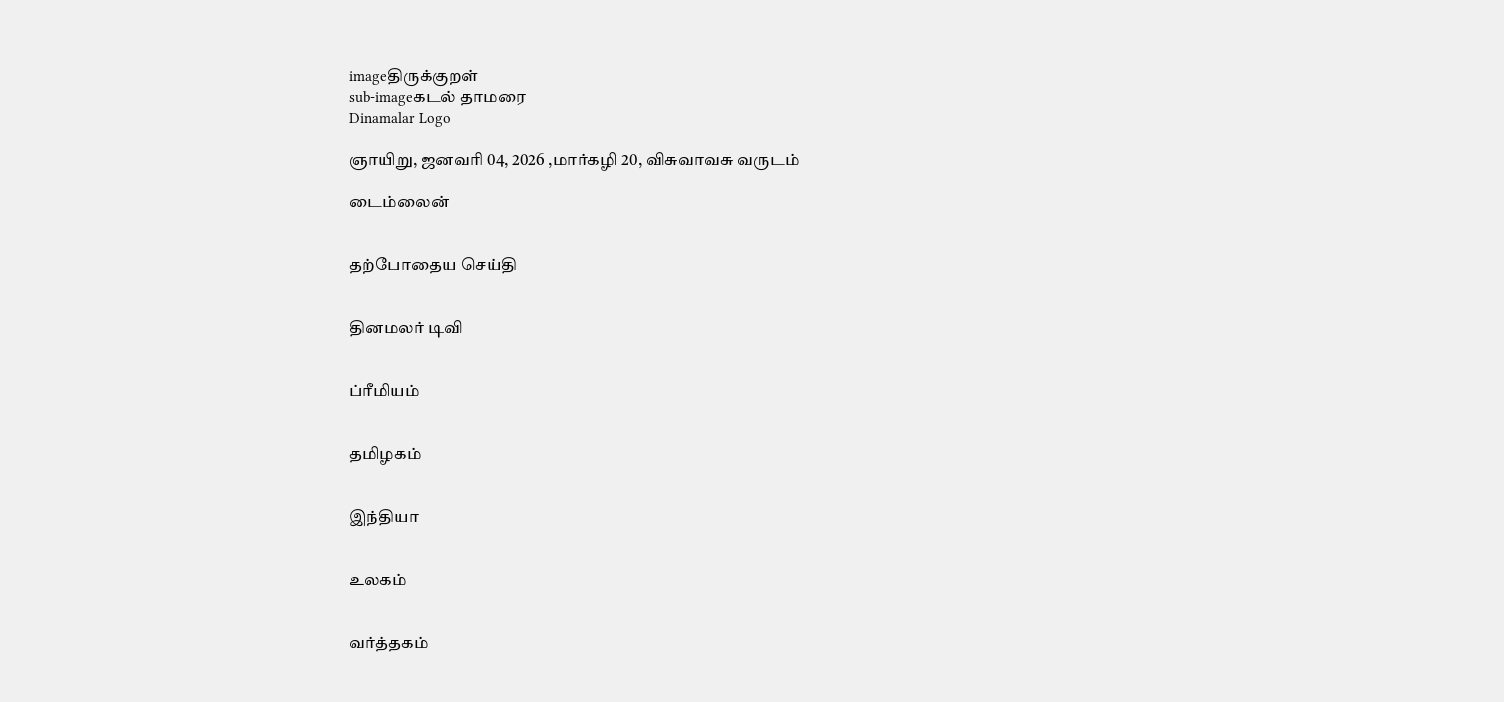imageதிருக்குறள்
sub-imageகடல் தாமரை
Dinamalar Logo

ஞாயிறு, ஜனவரி 04, 2026 ,மார்கழி 20, விசுவாவசு வருடம்

டைம்லைன்


தற்போதைய செய்தி


தினமலர் டிவி


ப்ரீமியம்


தமிழகம்


இந்தியா


உலகம்


வர்த்தகம்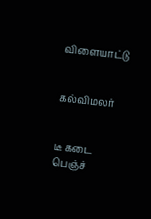விளையாட்டு


கல்விமலர்


டீ கடை பெஞ்ச்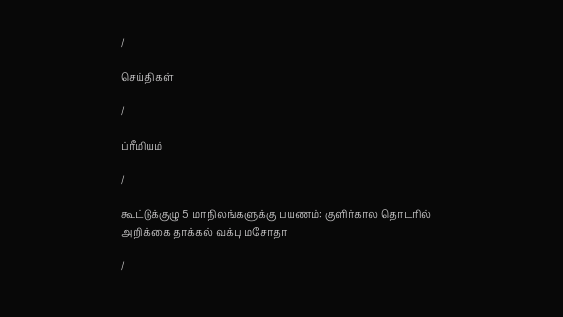/

செய்திகள்

/

ப்ரீமியம்

/

கூட்டுக்குழு 5 மாநிலங்களுக்கு பயணம்: குளிர்கால தொடரில் அறிக்கை தாக்கல் வக்பு மசோதா

/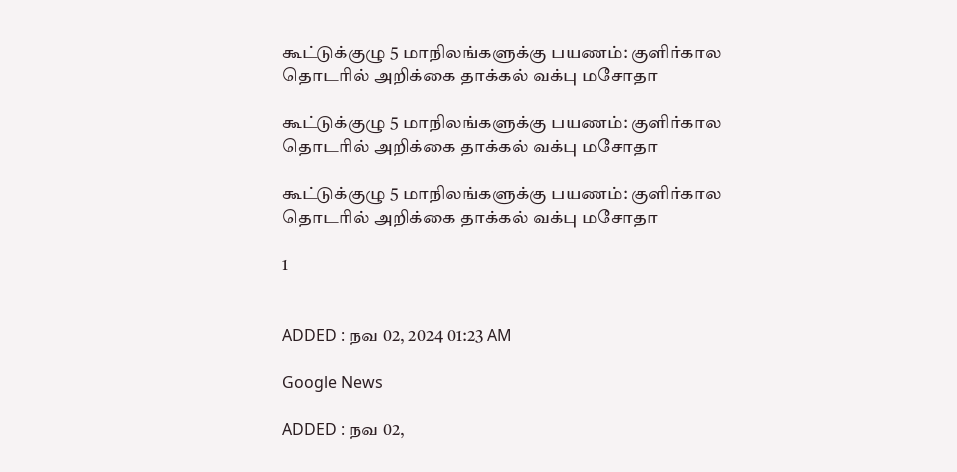கூட்டுக்குழு 5 மாநிலங்களுக்கு பயணம்: குளிர்கால தொடரில் அறிக்கை தாக்கல் வக்பு மசோதா

கூட்டுக்குழு 5 மாநிலங்களுக்கு பயணம்: குளிர்கால தொடரில் அறிக்கை தாக்கல் வக்பு மசோதா

கூட்டுக்குழு 5 மாநிலங்களுக்கு பயணம்: குளிர்கால தொடரில் அறிக்கை தாக்கல் வக்பு மசோதா

1


ADDED : நவ 02, 2024 01:23 AM

Google News

ADDED : நவ 02,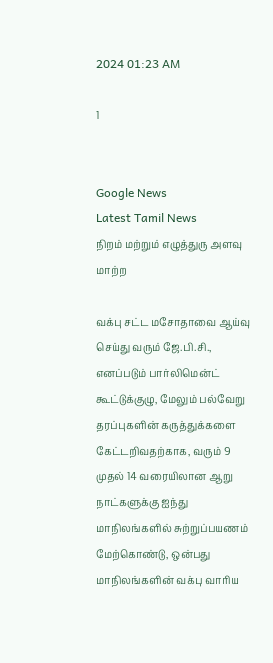2024 01:23 AM

1


Google News
Latest Tamil News
நிறம் மற்றும் எழுத்துரு அளவு மாற்ற

வக்பு சட்ட மசோதாவை ஆய்வு செய்து வரும் ஜே.பி.சி., எனப்படும் பார்லிமென்ட் கூட்டுக்குழு, மேலும் பல்வேறு தரப்புகளின் கருத்துக்களை கேட்டறிவதற்காக, வரும் 9 முதல் 14 வரையிலான ஆறு நாட்களுக்கு ஐந்து மாநிலங்களில் சுற்றுப்பயணம் மேற்கொண்டு, ஒன்பது மாநிலங்களின் வக்பு வாரிய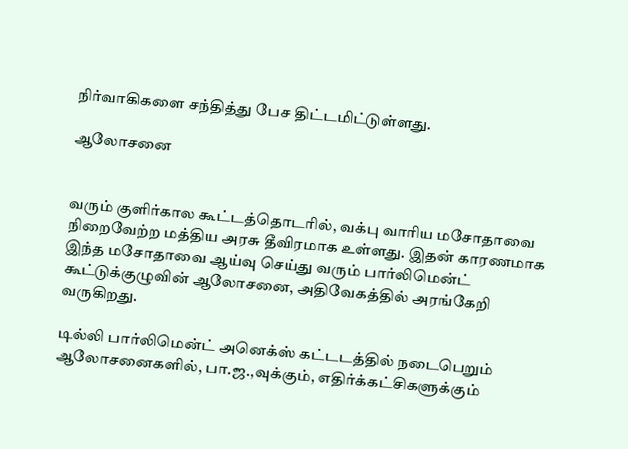நிர்வாகிகளை சந்தித்து பேச திட்டமிட்டுள்ளது.

ஆலோசனை


வரும் குளிர்கால கூட்டத்தொடரில், வக்பு வாரிய மசோதாவை நிறைவேற்ற மத்திய அரசு தீவிரமாக உள்ளது. இதன் காரணமாக இந்த மசோதாவை ஆய்வு செய்து வரும் பார்லிமென்ட் கூட்டுக்குழுவின் ஆலோசனை, அதிவேகத்தில் அரங்கேறி வருகிறது.

டில்லி பார்லிமென்ட் அனெக்ஸ் கட்டடத்தில் நடைபெறும் ஆலோசனைகளில், பா.ஜ.,வுக்கும், எதிர்க்கட்சிகளுக்கும்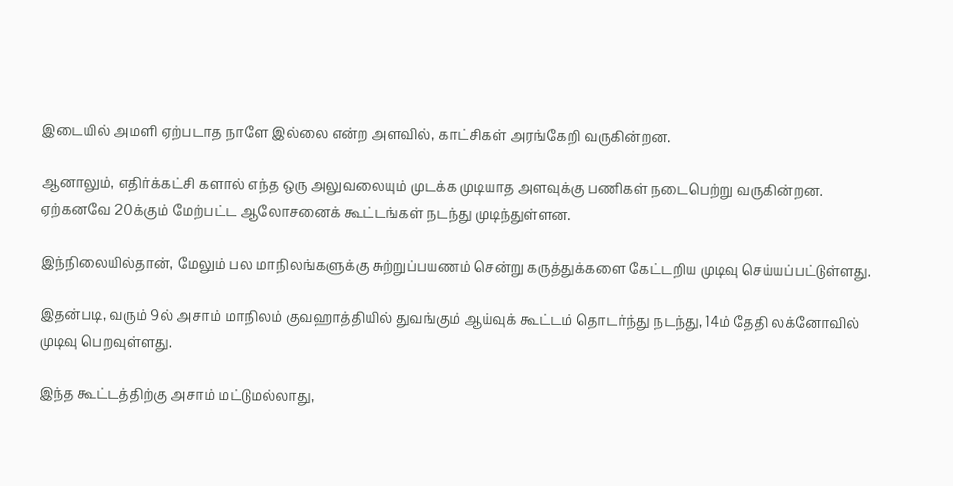இடையில் அமளி ஏற்படாத நாளே இல்லை என்ற அளவில், காட்சிகள் அரங்கேறி வருகின்றன.

ஆனாலும், எதிர்க்கட்சி களால் எந்த ஒரு அலுவலையும் முடக்க முடியாத அளவுக்கு பணிகள் நடைபெற்று வருகின்றன. ஏற்கனவே 20க்கும் மேற்பட்ட ஆலோசனைக் கூட்டங்கள் நடந்து முடிந்துள்ளன.

இந்நிலையில்தான், மேலும் பல மாநிலங்களுக்கு சுற்றுப்பயணம் சென்று கருத்துக்களை கேட்டறிய முடிவு செய்யப்பட்டுள்ளது.

இதன்படி, வரும் 9ல் அசாம் மாநிலம் குவஹாத்தியில் துவங்கும் ஆய்வுக் கூட்டம் தொடர்ந்து நடந்து, 14ம் தேதி லக்னோவில் முடிவு பெறவுள்ளது.

இந்த கூட்டத்திற்கு அசாம் மட்டுமல்லாது,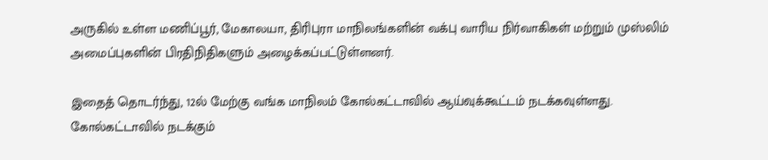அருகில் உள்ள மணிப்பூர், மேகாலயா, திரிபுரா மாநிலங்களின் வக்பு வாரிய நிர்வாகிகள் மற்றும் முஸ்லிம் அமைப்புகளின் பிரதிநிதிகளும் அழைக்கப்பட்டுள்ளனர்.

இதைத் தொடர்ந்து, 12ல் மேற்கு வங்க மாநிலம் கோல்கட்டாவில் ஆய்வுக்கூட்டம் நடக்கவுள்ளது. கோல்கட்டாவில் நடக்கும்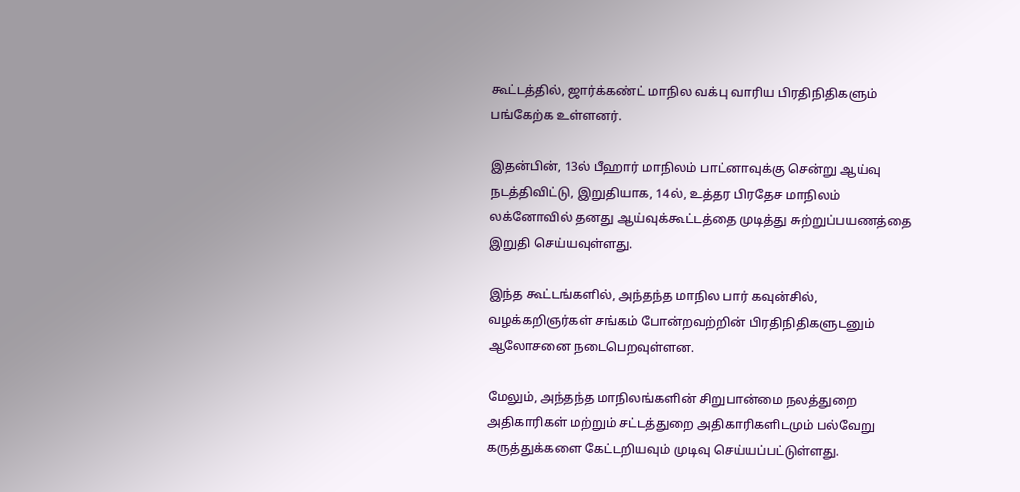கூட்டத்தில், ஜார்க்கண்ட் மாநில வக்பு வாரிய பிரதிநிதிகளும் பங்கேற்க உள்ளனர்.

இதன்பின், 13ல் பீஹார் மாநிலம் பாட்னாவுக்கு சென்று ஆய்வு நடத்திவிட்டு, இறுதியாக, 14ல், உத்தர பிரதேச மாநிலம் லக்னோவில் தனது ஆய்வுக்கூட்டத்தை முடித்து சுற்றுப்பயணத்தை இறுதி செய்யவுள்ளது.

இந்த கூட்டங்களில், அந்தந்த மாநில பார் கவுன்சில், வழக்கறிஞர்கள் சங்கம் போன்றவற்றின் பிரதிநிதிகளுடனும் ஆலோசனை நடைபெறவுள்ளன.

மேலும், அந்தந்த மாநிலங்களின் சிறுபான்மை நலத்துறை அதிகாரிகள் மற்றும் சட்டத்துறை அதிகாரிகளிடமும் பல்வேறு கருத்துக்களை கேட்டறியவும் முடிவு செய்யப்பட்டுள்ளது.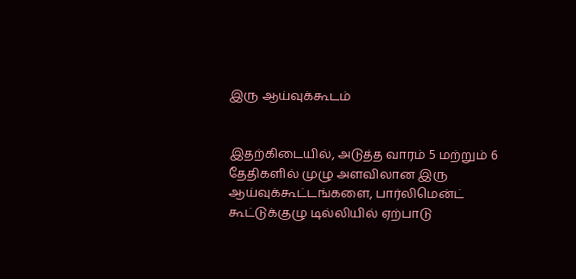இரு ஆய்வுக்கூடம்


இதற்கிடையில், அடுத்த வாரம் 5 மற்றும் 6 தேதிகளில் முழு அளவிலான இரு ஆய்வுக்கூட்டங்களை, பார்லிமென்ட் கூட்டுக்குழு டில்லியில் ஏற்பாடு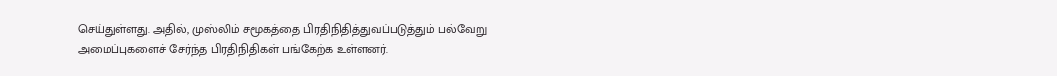செய்துள்ளது. அதில், முஸ்லிம் சமூகத்தை பிரதிநிதித்துவப்படுத்தும் பல்வேறு அமைப்புகளைச் சேர்ந்த பிரதிநிதிகள் பங்கேற்க உள்ளனர்.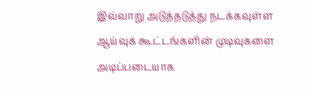இவ்வாறு அடுத்தடுத்து நடக்கவுள்ள ஆய்வுக் கூட்டங்களின் முடிவுகளை அடிப்படையாக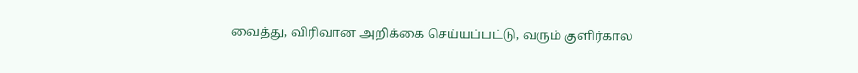வைத்து, விரிவான அறிக்கை செய்யப்பட்டு, வரும் குளிர்கால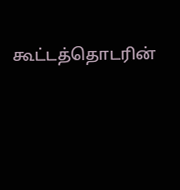கூட்டத்தொடரின்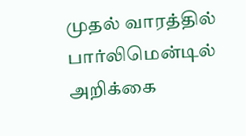முதல் வாரத்தில் பார்லிமென்டில் அறிக்கை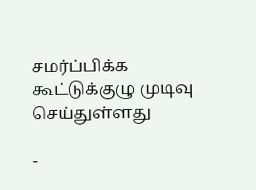சமர்ப்பிக்க கூட்டுக்குழு முடிவு செய்துள்ளது

-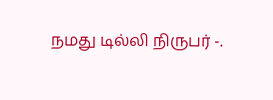நமது டில்லி நிருபர் -.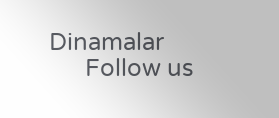Dinamalar
      Follow us